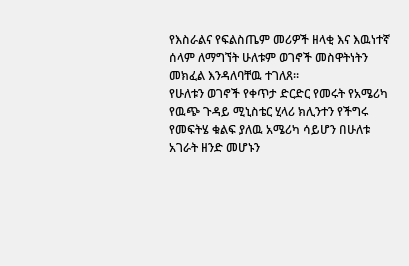የእስራልና የፍልስጤም መሪዎች ዘላቂ እና እዉነተኛ ሰላም ለማግኘት ሁለቱም ወገኖች መስዋትነትን መክፈል እንዳለባቸዉ ተገለጸ።
የሁለቱን ወገኖች የቀጥታ ድርድር የመሩት የአሜሪካ የዉጭ ጉዳይ ሚኒስቴር ሂላሪ ክሊንተን የችግሩ የመፍትሄ ቁልፍ ያለዉ አሜሪካ ሳይሆን በሁለቱ አገራት ዘንድ መሆኑን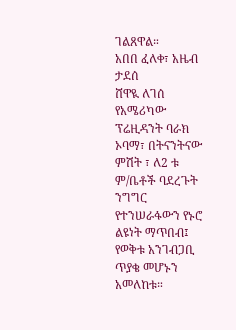ገልጸዋል።
አበበ ፈለቀ፣ አዜብ ታደሰ
ሸዋዪ ለገሰ
የአሜሪካው ፕሬዚዳንት ባራክ ኦባማ፣ በትናንትናው ምሽት ፣ ለ2 ቱ ም/ቤቶች ባደረጉት ንግግር የተንሠራፋውን የኑሮ ልዩነት ማጥበብ፤ የወቅቱ አንገብጋቢ ጥያቄ መሆኑን አመለከቱ።